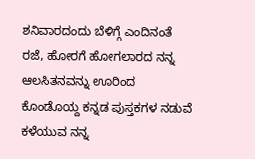ಶನಿವಾರದಂದು ಬೆಳಿಗ್ಗೆ ಎಂದಿನಂತೆ ರಜೆ, ಹೋರಗೆ ಹೋಗಲಾರದ ನನ್ನ ಆಲಸಿತನವನ್ನು ಊರಿಂದ ಕೊಂಡೊಯ್ದ ಕನ್ನಡ ಪುಸ್ತಕಗಳ ನಡುವೆ ಕಳೆಯುವ ನನ್ನ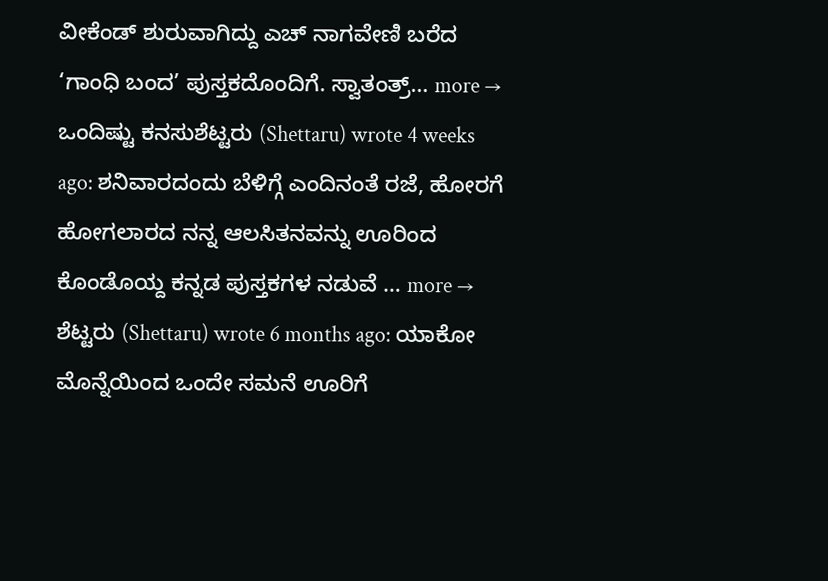ವೀಕೆಂಡ್ ಶುರುವಾಗಿದ್ದು ಎಚ್ ನಾಗವೇಣಿ ಬರೆದ ‘ಗಾಂಧಿ ಬಂದ’ ಪುಸ್ತಕದೊಂದಿಗೆ. ಸ್ವಾತಂತ್ರ್… more →
ಒಂದಿಷ್ಟು ಕನಸುಶೆಟ್ಟರು (Shettaru) wrote 4 weeks ago: ಶನಿವಾರದಂದು ಬೆಳಿಗ್ಗೆ ಎಂದಿನಂತೆ ರಜೆ, ಹೋರಗೆ ಹೋಗಲಾರದ ನನ್ನ ಆಲಸಿತನವನ್ನು ಊರಿಂದ ಕೊಂಡೊಯ್ದ ಕನ್ನಡ ಪುಸ್ತಕಗಳ ನಡುವೆ … more →
ಶೆಟ್ಟರು (Shettaru) wrote 6 months ago: ಯಾಕೋ ಮೊನ್ನೆಯಿಂದ ಒಂದೇ ಸಮನೆ ಊರಿಗೆ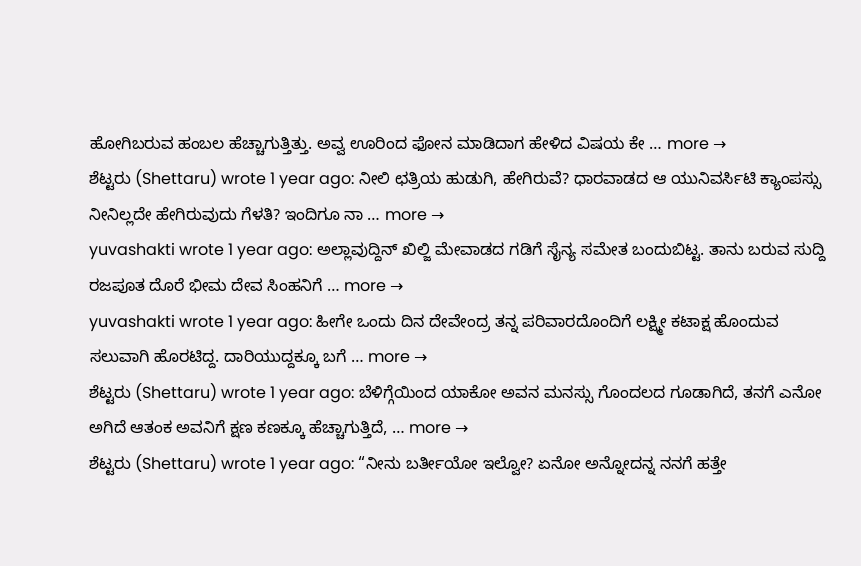ಹೋಗಿಬರುವ ಹಂಬಲ ಹೆಚ್ಚಾಗುತ್ತಿತ್ತು. ಅವ್ವ ಊರಿಂದ ಫೋನ ಮಾಡಿದಾಗ ಹೇಳಿದ ವಿಷಯ ಕೇ … more →
ಶೆಟ್ಟರು (Shettaru) wrote 1 year ago: ನೀಲಿ ಛತ್ರಿಯ ಹುಡುಗಿ, ಹೇಗಿರುವೆ? ಧಾರವಾಡದ ಆ ಯುನಿವರ್ಸಿಟಿ ಕ್ಯಾಂಪಸ್ಸು ನೀನಿಲ್ಲದೇ ಹೇಗಿರುವುದು ಗೆಳತಿ? ಇಂದಿಗೂ ನಾ … more →
yuvashakti wrote 1 year ago: ಅಲ್ಲಾವುದ್ದಿನ್ ಖಿಲ್ಜಿ ಮೇವಾಡದ ಗಡಿಗೆ ಸೈನ್ಯ ಸಮೇತ ಬಂದುಬಿಟ್ಟ. ತಾನು ಬರುವ ಸುದ್ದಿ ರಜಪೂತ ದೊರೆ ಭೀಮ ದೇವ ಸಿಂಹನಿಗೆ … more →
yuvashakti wrote 1 year ago: ಹೀಗೇ ಒಂದು ದಿನ ದೇವೇಂದ್ರ ತನ್ನ ಪರಿವಾರದೊಂದಿಗೆ ಲಕ್ಷ್ಮೀ ಕಟಾಕ್ಷ ಹೊಂದುವ ಸಲುವಾಗಿ ಹೊರಟಿದ್ದ. ದಾರಿಯುದ್ದಕ್ಕೂ ಬಗೆ … more →
ಶೆಟ್ಟರು (Shettaru) wrote 1 year ago: ಬೆಳಿಗ್ಗೆಯಿಂದ ಯಾಕೋ ಅವನ ಮನಸ್ಸು ಗೊಂದಲದ ಗೂಡಾಗಿದೆ, ತನಗೆ ಎನೋ ಅಗಿದೆ ಆತಂಕ ಅವನಿಗೆ ಕ್ಷಣ ಕಣಕ್ಕೂ ಹೆಚ್ಚಾಗುತ್ತಿದೆ, … more →
ಶೆಟ್ಟರು (Shettaru) wrote 1 year ago: “ನೀನು ಬರ್ತೀಯೋ ಇಲ್ವೋ? ಏನೋ ಅನ್ನೋದನ್ನ ನನಗೆ ಹತ್ತೇ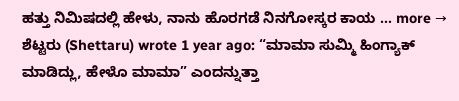ಹತ್ತು ನಿಮಿಷದಲ್ಲಿ ಹೇಳು, ನಾನು ಹೊರಗಡೆ ನಿನಗೋಸ್ಕರ ಕಾಯ … more →
ಶೆಟ್ಟರು (Shettaru) wrote 1 year ago: “ಮಾಮಾ ಸುಮ್ಮಿ ಹಿಂಗ್ಯಾಕ್ ಮಾಡಿದ್ಲು, ಹೇಳೊ ಮಾಮಾ” ಎಂದನ್ನುತ್ತಾ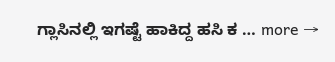ಗ್ಲಾಸಿನಲ್ಲಿ ಇಗಷ್ಟೆ ಹಾಕಿದ್ದ ಹಸಿ ಕ … more →